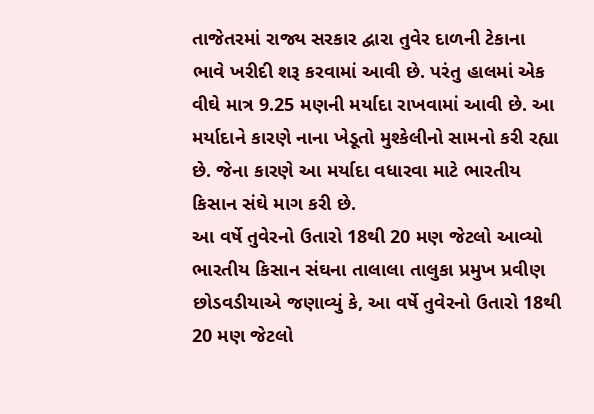તાજેતરમાં રાજ્ય સરકાર દ્વારા તુવેર દાળની ટેકાના ભાવે ખરીદી શરૂ કરવામાં આવી છે. પરંતુ હાલમાં એક વીઘે માત્ર 9.25 મણની મર્યાદા રાખવામાં આવી છે. આ મર્યાદાને કારણે નાના ખેડૂતો મુશ્કેલીનો સામનો કરી રહ્યા છે. જેના કારણે આ મર્યાદા વધારવા માટે ભારતીય કિસાન સંઘે માગ કરી છે.
આ વર્ષે તુવેરનો ઉતારો 18થી 20 મણ જેટલો આવ્યો
ભારતીય કિસાન સંઘના તાલાલા તાલુકા પ્રમુખ પ્રવીણ છોડવડીયાએ જણાવ્યું કે, આ વર્ષે તુવેરનો ઉતારો 18થી 20 મણ જેટલો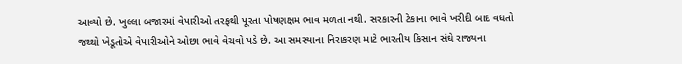આવ્યો છે. ખુલ્લા બજારમાં વેપારીઓ તરફથી પૂરતા પોષણક્ષમ ભાવ મળતા નથી. સરકારની ટેકાના ભાવે ખરીદી બાદ વધતો જથ્થો ખેડૂતોએ વેપારીઓને ઓછા ભાવે વેચવો પડે છે. આ સમસ્યાના નિરાકરણ માટે ભારતીય કિસાન સંઘે રાજ્યના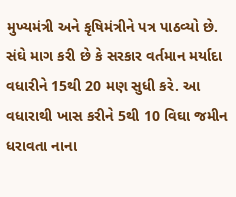મુખ્યમંત્રી અને કૃષિમંત્રીને પત્ર પાઠવ્યો છે. સંઘે માગ કરી છે કે સરકાર વર્તમાન મર્યાદા વધારીને 15થી 20 મણ સુધી કરે. આ વધારાથી ખાસ કરીને 5થી 10 વિઘા જમીન ધરાવતા નાના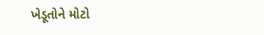ખેડૂતોને મોટો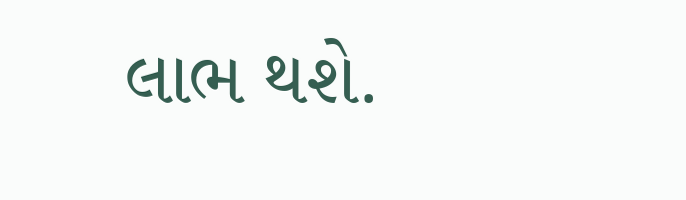લાભ થશે.